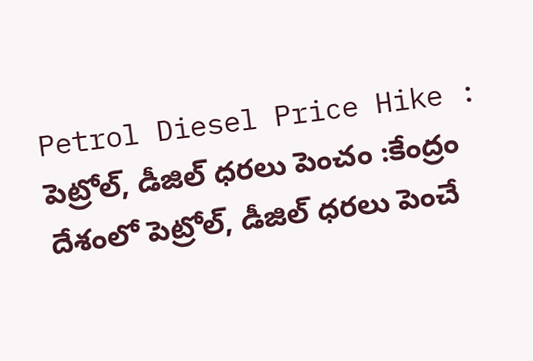Petrol Diesel Price Hike : పెట్రోల్, డీజిల్ ధరలు పెంచం :కేంద్రం
దేశంలో పెట్రోల్, డీజిల్ ధరలు పెంచే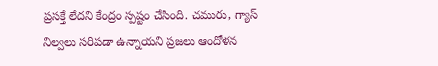ప్రసక్తే లేదని కేంద్రం స్పష్టం చేసింది. చమురు, గ్యాస్ నిల్వలు సరిపడా ఉన్నాయని ప్రజలు ఆందోళన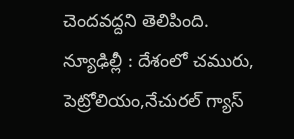చెందవద్దని తెలిపింది.
న్యూఢిల్లీ : దేశంలో చమురు, పెట్రోలియం,నేచురల్ గ్యాస్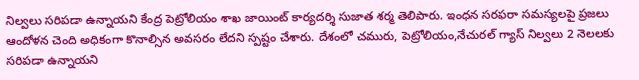నిల్వలు సరిపడా ఉన్నాయని కేంద్ర పెట్రోలియం శాఖ జాయింట్ కార్యదర్శి సుజాత శర్మ తెలిపారు. ఇంధన సరఫరా సమస్యలపై ప్రజలు ఆందోళన చెంది అధికంగా కొనాల్సిన అవసరం లేదని స్పష్టం చేశారు. దేశంలో చమురు, పెట్రోలియం,నేచురల్ గ్యాస్ నిల్వలు 2 నెలలకు సరిపడా ఉన్నాయని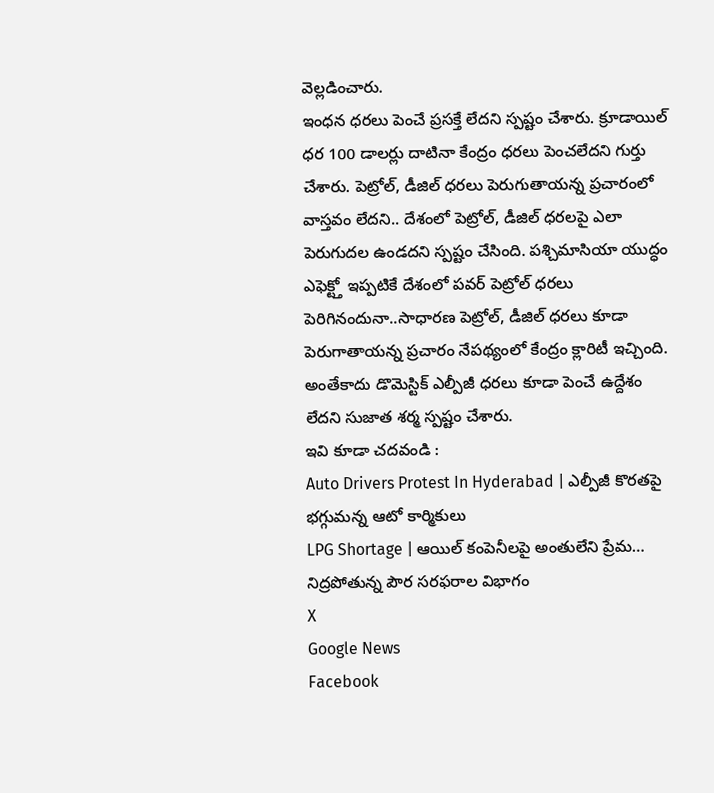వెల్లడించారు.
ఇంధన ధరలు పెంచే ప్రసక్తే లేదని స్పష్టం చేశారు. క్రూడాయిల్ ధర 100 డాలర్లు దాటినా కేంద్రం ధరలు పెంచలేదని గుర్తు చేశారు. పెట్రోల్, డీజిల్ ధరలు పెరుగుతాయన్న ప్రచారంలో వాస్తవం లేదని.. దేశంలో పెట్రోల్, డీజిల్ ధరలపై ఎలా పెరుగుదల ఉండదని స్పష్టం చేసింది. పశ్చిమాసియా యుద్ధం ఎఫెక్ట్తో ఇప్పటికే దేశంలో పవర్ పెట్రోల్ ధరలు పెరిగినందునా..సాధారణ పెట్రోల్, డీజిల్ ధరలు కూడా పెరుగాతాయన్న ప్రచారం నేపథ్యంలో కేంద్రం క్లారిటీ ఇచ్చింది. అంతేకాదు డొమెస్టిక్ ఎల్పీజీ ధరలు కూడా పెంచే ఉద్దేశం లేదని సుజాత శర్మ స్పష్టం చేశారు.
ఇవి కూడా చదవండి :
Auto Drivers Protest In Hyderabad | ఎల్పీజీ కొరతపై భగ్గుమన్న ఆటో కార్మికులు
LPG Shortage | ఆయిల్ కంపెనీలపై అంతులేని ప్రేమ… నిద్రపోతున్న పౌర సరఫరాల విభాగం
X
Google News
Facebook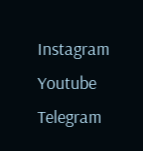Instagram
Youtube
Telegram